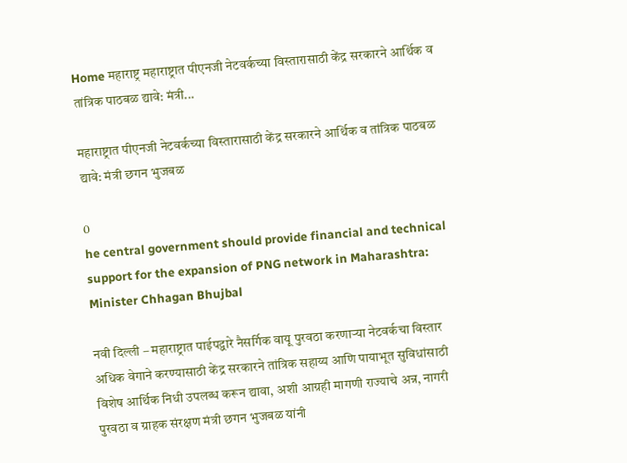Home महाराष्ट्र महाराष्ट्रात पीएनजी नेटवर्कच्या विस्तारासाठी केंद्र सरकारने आर्थिक व तांत्रिक पाठबळ द्यावे: मंत्री...

महाराष्ट्रात पीएनजी नेटवर्कच्या विस्तारासाठी केंद्र सरकारने आर्थिक व तांत्रिक पाठबळ द्यावे: मंत्री छगन भुजबळ

0
he central government should provide financial and technical support for the expansion of PNG network in Maharashtra: Minister Chhagan Bhujbal

नवी दिल्ली – महाराष्ट्रात पाईपद्वारे नैसर्गिक वायू पुरवठा करणाऱ्या नेटवर्कचा विस्तार अधिक वेगाने करण्यासाठी केंद्र सरकारने तांत्रिक सहाय्य आणि पायाभूत सुविधांसाठी विशेष आर्थिक निधी उपलब्ध करून द्यावा, अशी आग्रही मागणी राज्याचे अन्न, नागरी पुरवठा व ग्राहक संरक्षण मंत्री छगन भुजबळ यांनी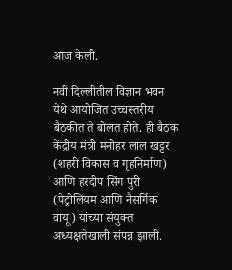आज केली.

नवी दिल्लीतील विज्ञान भवन येथे आयोजित उच्चस्तरीय बैठकीत ते बोलत होते. ही बैठक केंद्रीय मंत्री मनोहर लाल खट्टर (शहरी विकास व गृहनिर्माण) आणि हरदीप सिंग पुरी (पेट्रोलियम आणि नैसर्गिक वायू) यांच्या संयुक्त अध्यक्षतेखाली संपन्न झाली.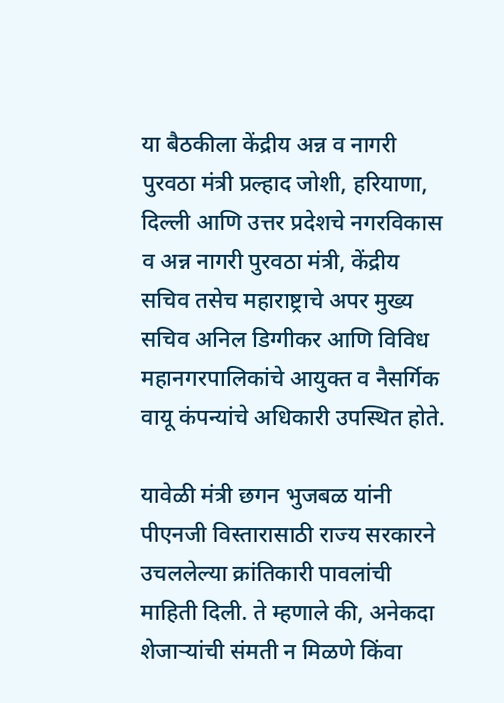या बैठकीला केंद्रीय अन्न व नागरी पुरवठा मंत्री प्रल्हाद जोशी, हरियाणा, दिल्ली आणि उत्तर प्रदेशचे नगरविकास व अन्न नागरी पुरवठा मंत्री, केंद्रीय सचिव तसेच महाराष्ट्राचे अपर मुख्य सचिव अनिल डिग्गीकर आणि विविध महानगरपालिकांचे आयुक्त व नैसर्गिक वायू कंपन्यांचे अधिकारी उपस्थित होते.

यावेळी मंत्री छगन भुजबळ यांनी पीएनजी विस्तारासाठी राज्य सरकारने उचललेल्या क्रांतिकारी पावलांची माहिती दिली. ते म्हणाले की, अनेकदा शेजाऱ्यांची संमती न मिळणे किंवा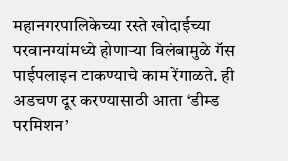महानगरपालिकेच्या रस्ते खोदाईच्या परवानग्यांमध्ये होणाऱ्या विलंबामुळे गॅस पाईपलाइन टाकण्याचे काम रेंगाळते. ही अडचण दूर करण्यासाठी आता ‘डीम्ड परमिशन’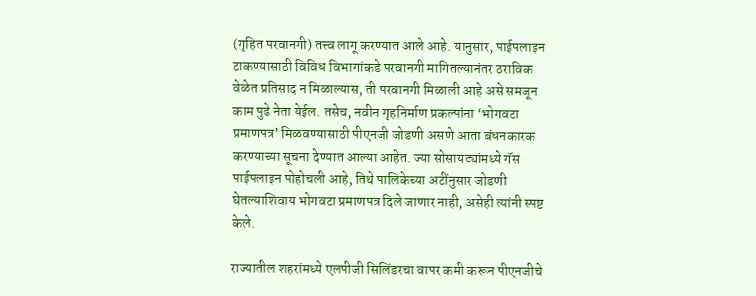(गृहित परवानगी) तत्त्व लागू करण्यात आले आहे. यानुसार, पाईपलाइन टाकण्यासाठी विविध विभागांकडे परवानगी मागितल्यानंतर ठराविक वेळेत प्रतिसाद न मिळाल्यास, ती परवानगी मिळाली आहे असे समजून काम पुढे नेता येईल. तसेच, नवीन गृहनिर्माण प्रकल्पांना ‘भोगवटा प्रमाणपत्र’ मिळवण्यासाठी पीएनजी जोडणी असणे आता बंधनकारक करण्याच्या सूचना देण्यात आल्या आहेत. ज्या सोसायट्यांमध्ये गॅस पाईपलाइन पोहोचली आहे, तिथे पालिकेच्या अटींनुसार जोडणी घेतल्याशिवाय भोगवटा प्रमाणपत्र दिले जाणार नाही, असेही त्यांनी स्पष्ट केले.

राज्यातील शहरांमध्ये एलपीजी सिलिंडरचा वापर कमी करून पीएनजीचे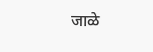जाळे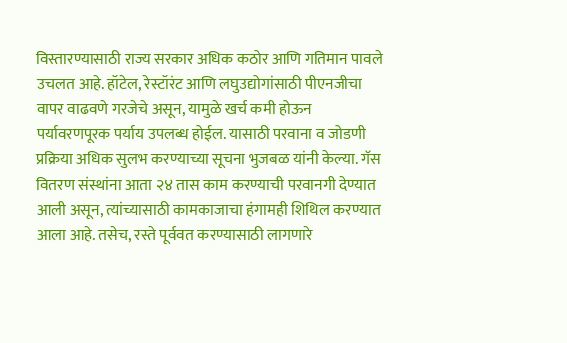विस्तारण्यासाठी राज्य सरकार अधिक कठोर आणि गतिमान पावले उचलत आहे. हॉटेल, रेस्टॉरंट आणि लघुउद्योगांसाठी पीएनजीचा वापर वाढवणे गरजेचे असून, यामुळे खर्च कमी होऊन पर्यावरणपूरक पर्याय उपलब्ध होईल. यासाठी परवाना व जोडणी प्रक्रिया अधिक सुलभ करण्याच्या सूचना भुजबळ यांनी केल्या. गॅस वितरण संस्थांना आता २४ तास काम करण्याची परवानगी देण्यात आली असून, त्यांच्यासाठी कामकाजाचा हंगामही शिथिल करण्यात आला आहे. तसेच, रस्ते पूर्ववत करण्यासाठी लागणारे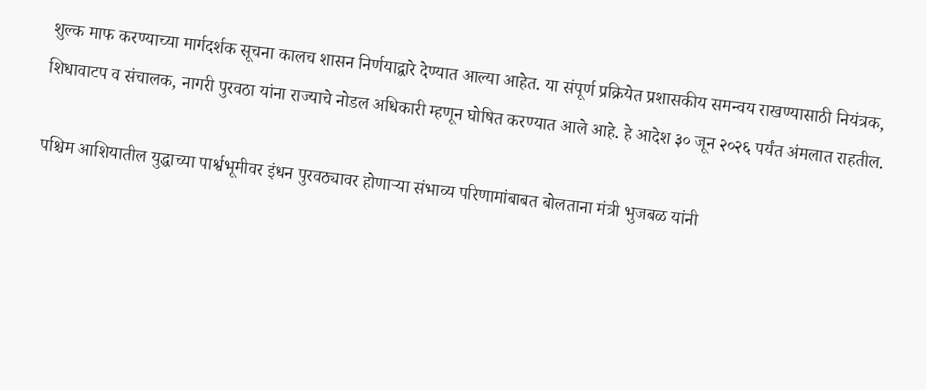शुल्क माफ करण्याच्या मार्गदर्शक सूचना कालच शासन निर्णयाद्वारे देण्यात आल्या आहेत. या संपूर्ण प्रक्रियेत प्रशासकीय समन्वय राखण्यासाठी नियंत्रक, शिधावाटप व संचालक, नागरी पुरवठा यांना राज्याचे नोडल अधिकारी म्हणून घोषित करण्यात आले आहे. हे आदेश ३० जून २०२६ पर्यंत अंमलात राहतील.

पश्चिम आशियातील युद्धाच्या पार्श्वभूमीवर इंधन पुरवठ्यावर होणाऱ्या संभाव्य परिणामांबाबत बोलताना मंत्री भुजबळ यांनी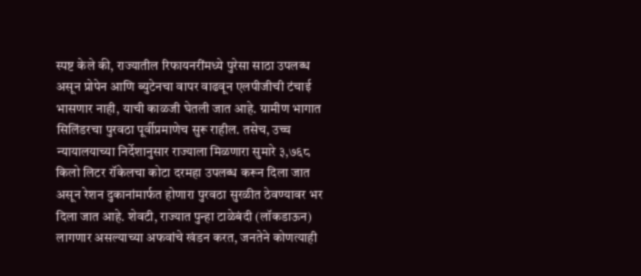स्पष्ट केले की, राज्यातील रिफायनरींमध्ये पुरेसा साठा उपलब्ध असून प्रोपेन आणि ब्युटेनचा वापर वाढवून एलपीजीची टंचाई भासणार नाही, याची काळजी घेतली जात आहे. ग्रामीण भागात सिलिंडरचा पुरवठा पूर्वीप्रमाणेच सुरू राहील. तसेच, उच्च न्यायालयाच्या निर्देशानुसार राज्याला मिळणारा सुमारे ३,७६८ किलो लिटर रॉकेलचा कोटा दरमहा उपलब्ध करून दिला जात असून रेशन दुकानांमार्फत होणारा पुरवठा सुरळीत ठेवण्यावर भर दिला जात आहे. शेवटी, राज्यात पुन्हा टाळेबंदी (लॉकडाऊन) लागणार असल्याच्या अफवांचे खंडन करत, जनतेने कोणत्याही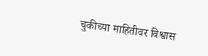चुकीच्या माहितीवर विश्वास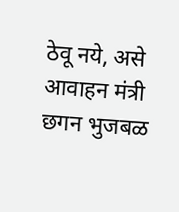ठेवू नये, असे आवाहन मंत्री छगन भुजबळ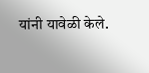यांनी यावेळी केले.